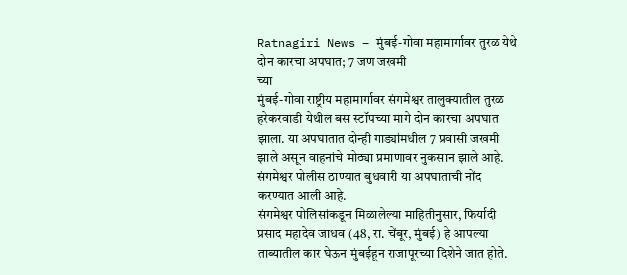Ratnagiri News – मुंबई-गोवा महामार्गावर तुरळ येथे दोन कारचा अपघात; 7 जण जखमी
च्या
मुंबई-गोवा राष्ट्रीय महामार्गावर संगमेश्वर तालुक्यातील तुरळ हरेकरवाडी येथील बस स्टॉपच्या मागे दोन कारचा अपघात झाला. या अपघातात दोन्ही गाड्यांमधील 7 प्रवासी जखमी झाले असून वाहनांचे मोठ्या प्रमाणावर नुकसान झाले आहे. संगमेश्वर पोलीस ठाण्यात बुधवारी या अपघाताची नोंद करण्यात आली आहे.
संगमेश्वर पोलिसांकडून मिळालेल्या माहितीनुसार, फिर्यादी प्रसाद महादेव जाधव (48, रा. चेंबूर, मुंबई) हे आपल्या ताब्यातील कार घेऊन मुंबईहून राजापूरच्या दिशेने जात होते.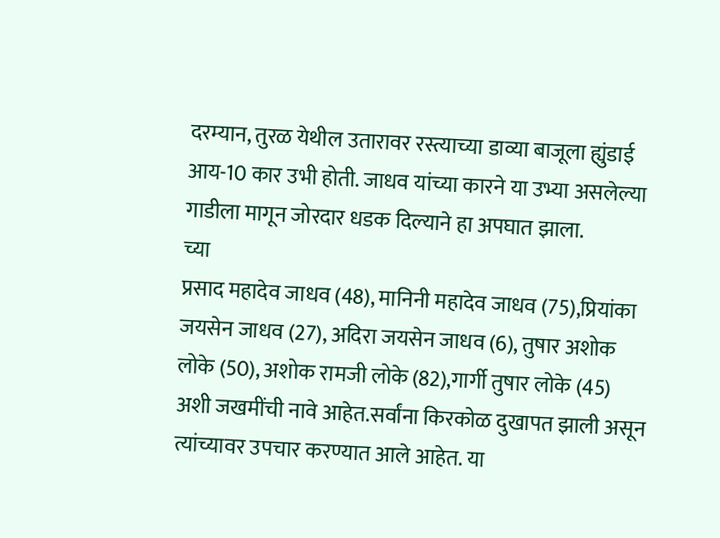दरम्यान, तुरळ येथील उतारावर रस्त्याच्या डाव्या बाजूला ह्युंडाई आय-10 कार उभी होती. जाधव यांच्या कारने या उभ्या असलेल्या गाडीला मागून जोरदार धडक दिल्याने हा अपघात झाला.
च्या
प्रसाद महादेव जाधव (48), मानिनी महादेव जाधव (75),प्रियांका जयसेन जाधव (27), अदिरा जयसेन जाधव (6), तुषार अशोक लोके (50), अशोक रामजी लोके (82),गार्गी तुषार लोके (45) अशी जखमींची नावे आहेत.सर्वांना किरकोळ दुखापत झाली असून त्यांच्यावर उपचार करण्यात आले आहेत. या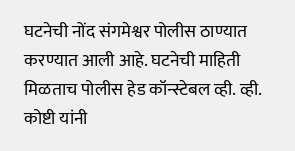घटनेची नोंद संगमेश्वर पोलीस ठाण्यात करण्यात आली आहे. घटनेची माहिती मिळताच पोलीस हेड कॉन्स्टेबल व्ही. व्ही. कोष्टी यांनी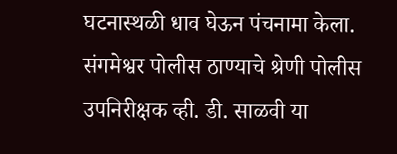घटनास्थळी धाव घेऊन पंचनामा केला. संगमेश्वर पोलीस ठाण्याचे श्रेणी पोलीस उपनिरीक्षक व्ही. डी. साळवी या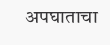अपघाताचा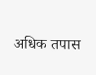अधिक तपास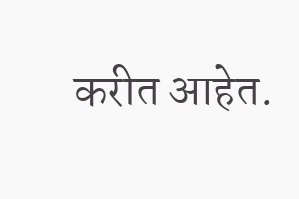करीत आहेत.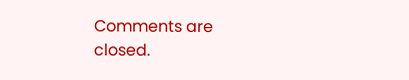Comments are closed.